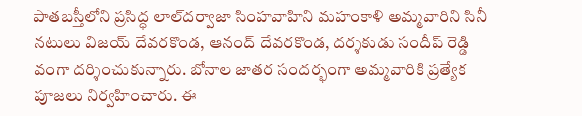పాతబస్తీలోని ప్రసిద్ధ లాల్‌దర్వాజా సింహవాహిని మహంకాళి అమ్మవారిని సినీ నటులు విజయ్ దేవరకొండ, ఆనంద్ దేవరకొండ, దర్శకుడు సందీప్ రెడ్డి వంగా దర్శించుకున్నారు. బోనాల జాతర సందర్భంగా అమ్మవారికి ప్రత్యేక పూజలు నిర్వహించారు. ఈ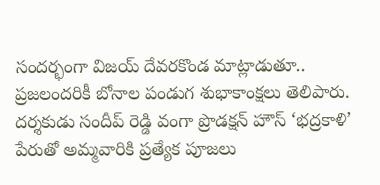సందర్భంగా విజయ్ దేవరకొండ మాట్లాడుతూ.. ప్రజలందరికీ బోనాల పండుగ శుభాకాంక్షలు తెలిపారు. దర్శకుడు సందీప్ రెడ్డి వంగా ప్రొడక్షన్ హౌస్ ‘భద్రకాళి’ పేరుతో అమ్మవారికి ప్రత్యేక పూజలు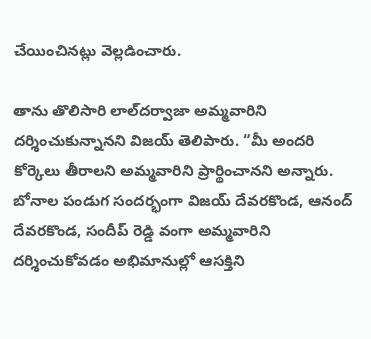చేయించినట్లు వెల్లడించారు.

తాను తొలిసారి లాల్‌దర్వాజా అమ్మవారిని దర్శించుకున్నానని విజయ్ తెలిపారు. “మీ అందరి కోర్కెలు తీరాలని అమ్మవారిని ప్రార్థించానని అన్నారు. బోనాల పండుగ సందర్భంగా విజయ్ దేవరకొండ, ఆనంద్ దేవరకొండ, సందీప్ రెడ్డి వంగా అమ్మవారిని దర్శించుకోవడం అభిమానుల్లో ఆసక్తిని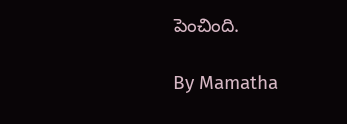పెంచింది.

By Mamatha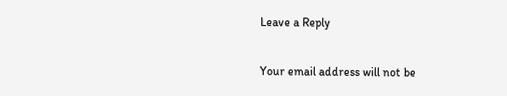Leave a Reply

Your email address will not be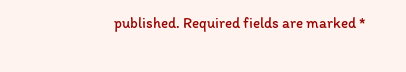published. Required fields are marked *